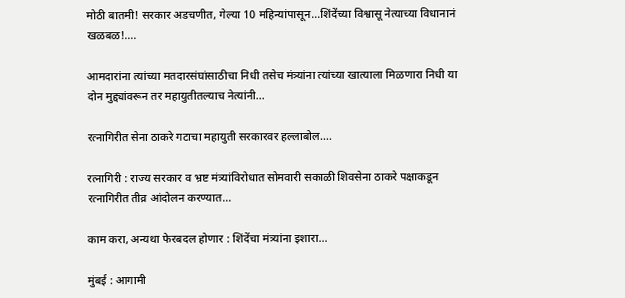मोठी बातमी! सरकार अडचणीत, गेल्या 10 महिन्यांपासून…शिंदेंच्या विश्वासू नेत्याच्या विधानानं खळबळ!….

आमदारांना त्यांच्या मतदारसंघांसाठीचा निधी तसेच मंत्र्‍यांना त्यांच्या खात्याला मिळणारा निधी या दोन मुद्द्यांवरून तर महायुतीतल्याच नेत्यांनी…

रत्नागिरीत सेना ठाकरे गटाचा महायुती सरकारवर हल्लाबोल….

रत्नागिरी : राज्य सरकार व भ्रष्ट मंत्र्यांविरोधात सोमवारी सकाळी शिवसेना ठाकरे पक्षाकडून रत्नागिरीत तीव्र आंदोलन करण्यात…

काम करा, अन्यथा फेरबदल होणार : शिंदेंचा मंत्र्यांना इशारा…

मुंबई : आगामी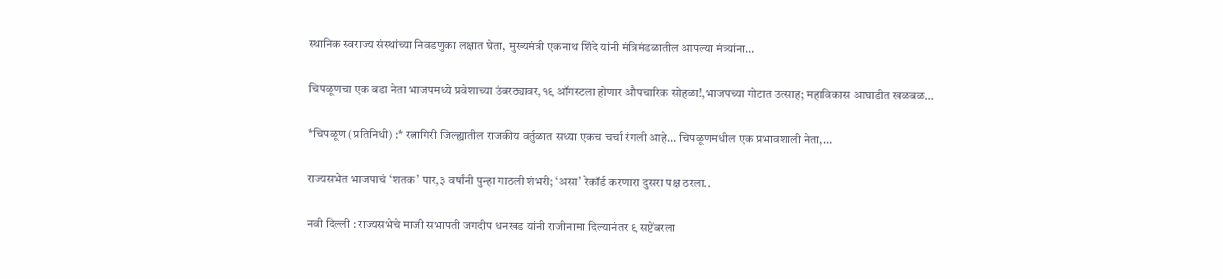स्थानिक स्वराज्य संस्थांच्या निवडणुका लक्षात घेता, मुख्यमंत्री एकनाथ शिंदे यांनी मंत्रिमंडळातील आपल्या मंत्र्यांना…

चिपळूणचा एक बडा नेता भाजपमध्ये प्रवेशाच्या उंबरठ्यावर,१९ ऑगस्टला होणार औपचारिक सोहळा!,भाजपच्या गोटात उत्साह; महाविकास आघाडीत खळबळ…

*चिपळूण (प्रतिनिधी) :* रत्नागिरी जिल्ह्यातील राजकीय वर्तुळात सध्या एकच चर्चा रंगली आहे… चिपळूणमधील एक प्रभावशाली नेता,…

राज्यसभेत भाजपाचं ‘शतक’ पार,३ वर्षांनी पुन्हा गाठली शंभरी; ‘असा’ रेकॉर्ड करणारा दुसरा पक्ष ठरला..

नवी दिल्ली : राज्यसभेचे माजी सभापती जगदीप धनखड यांनी राजीनामा दिल्यानंतर ९ सप्टेंबरला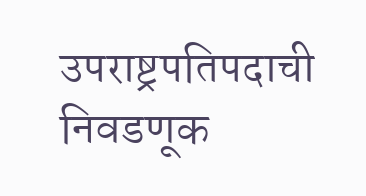उपराष्ट्रपति‍पदाची निवडणूक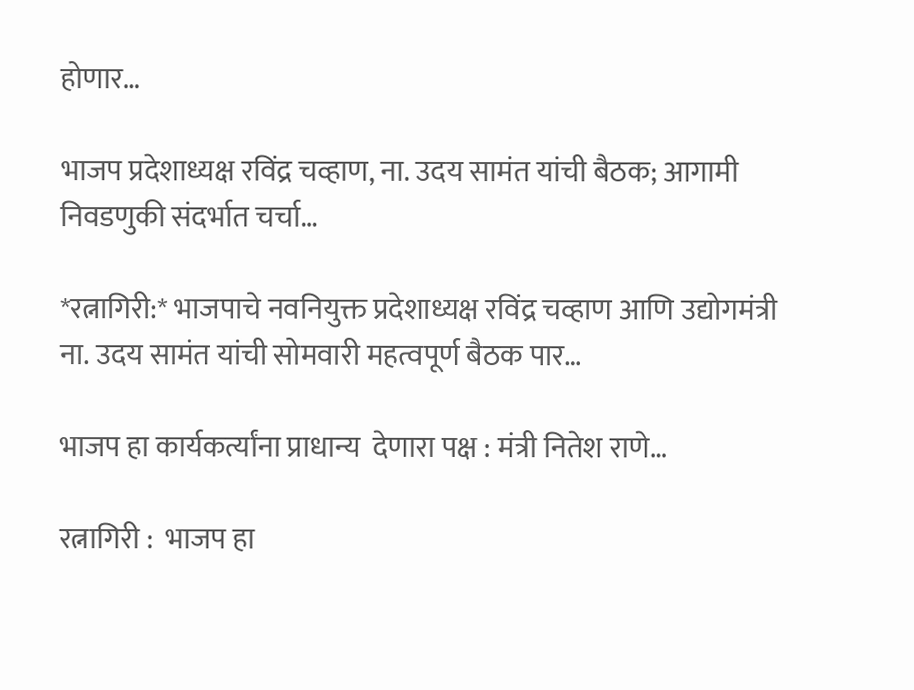होणार…

भाजप प्रदेशाध्यक्ष रविंद्र चव्हाण, ना. उदय सामंत यांची बैठक; आगामी निवडणुकी संदर्भात चर्चा…

*रत्नागिरी:* भाजपाचे नवनियुक्त प्रदेशाध्यक्ष रविंद्र चव्हाण आणि उद्योगमंत्री ना. उदय सामंत यांची सोमवारी महत्वपूर्ण बैठक पार…

भाजप हा कार्यकर्त्यांना प्राधान्य  देणारा पक्ष : मंत्री नितेश राणे…

रत्नागिरी :  भाजप हा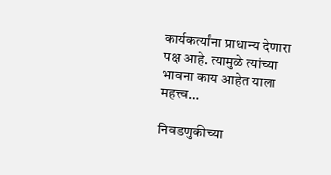कार्यकर्त्यांना प्राधान्य देणारा पक्ष आहे. त्यामुळे त्यांच्या भावना काय आहेत याला महत्त्व…

निवडणुकीच्या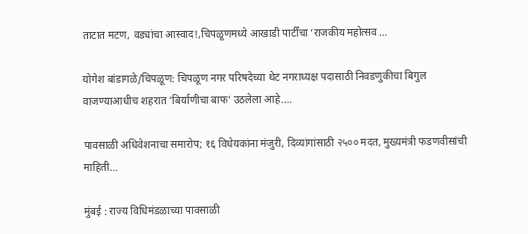ताटात मटण, वड्यांचा आस्वाद!,चिपळूणमध्ये आखाडी पार्टींचा ‘राजकीय महोत्सव …

योगेश बांडागळे/चिपळूण: चिपळूण नगर परिषदेच्या थेट नगराध्यक्ष पदासाठी निवडणुकीचा बिगुल वाजण्याआधीच शहरात ‘बिर्याणीचा बाफ’ उठलेला आहे.…

पावसाळी अधिवेशनाचा समारोप; १६ विधेयकांना मंजुरी, दिव्यांगांसाठी २५०० मदत, मुख्यमंत्री फडणवीसांची माहिती…

मुंबई : राज्य विधिमंडळाच्या पावसाळी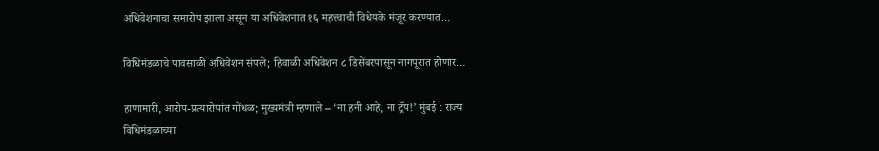अधिवेशनाचा समारोप झाला असून या अधिवेशनात १६ महत्त्वाची विधेयके मंजूर करण्यात…

विधिमंडळाचे पावसाळी अधिवेशन संपले; हिवाळी अधिवेशन ८ डिसेंबरपासून नागपूरात होणार…

हाणामारी, आरोप-प्रत्यारोपांत गोंधळ; मुख्यमंत्री म्हणाले – ‘ना हनी आहे, ना ट्रॅप!’ मुंबई : राज्य विधिमंडळाच्या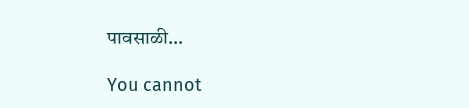पावसाळी…

You cannot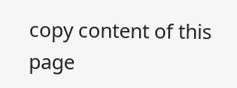copy content of this page